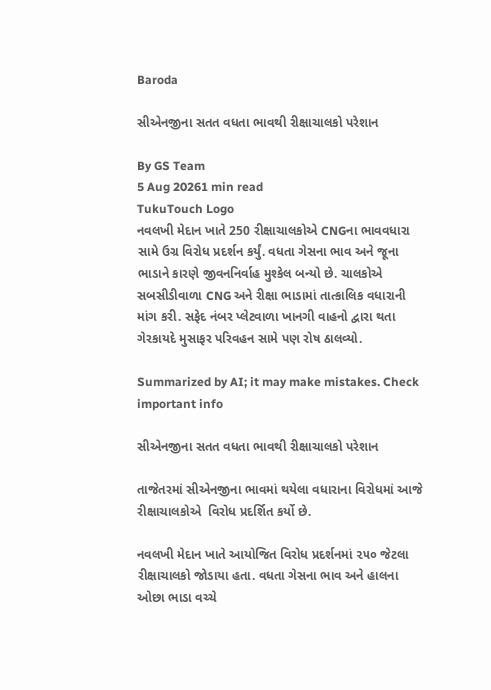Baroda

સીએનજીના સતત વધતા ભાવથી રીક્ષાચાલકો પરેશાન

By GS Team
5 Aug 20261 min read
TukuTouch Logo
નવલખી મેદાન ખાતે 250 રીક્ષાચાલકોએ CNGના ભાવવધારા સામે ઉગ્ર વિરોધ પ્રદર્શન કર્યું. વધતા ગેસના ભાવ અને જૂના ભાડાને કારણે જીવનનિર્વાહ મુશ્કેલ બન્યો છે. ચાલકોએ સબસીડીવાળા CNG અને રીક્ષા ભાડામાં તાત્કાલિક વધારાની માંગ કરી. સફેદ નંબર પ્લેટવાળા ખાનગી વાહનો દ્વારા થતા ગેરકાયદે મુસાફર પરિવહન સામે પણ રોષ ઠાલવ્યો.

Summarized by AI; it may make mistakes. Check important info

સીએનજીના સતત વધતા ભાવથી રીક્ષાચાલકો પરેશાન

તાજેતરમાં સીએનજીના ભાવમાં થયેલા વધારાના વિરોધમાં આજે રીક્ષાચાલકોએ  વિરોધ પ્રદર્શિત કર્યો છે.

નવલખી મેદાન ખાતે આયોજિત વિરોધ પ્રદર્શનમાં ૨૫૦ જેટલા રીક્ષાચાલકો જોડાયા હતા. વધતા ગેસના ભાવ અને હાલના ઓછા ભાડા વચ્ચે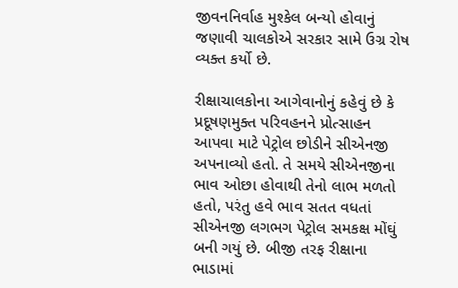જીવનનિર્વાહ મુશ્કેલ બન્યો હોવાનું જણાવી ચાલકોએ સરકાર સામે ઉગ્ર રોષ વ્યક્ત કર્યો છે.

રીક્ષાચાલકોના આગેવાનોનું કહેવું છે કે પ્રદૂષણમુક્ત પરિવહનને પ્રોત્સાહન આપવા માટે પેટ્રોલ છોડીને સીએનજી અપનાવ્યો હતો. તે સમયે સીએનજીના ભાવ ઓછા હોવાથી તેનો લાભ મળતો હતો, પરંતુ હવે ભાવ સતત વધતાં સીએનજી લગભગ પેટ્રોલ સમકક્ષ મોંઘું બની ગયું છે. બીજી તરફ રીક્ષાના ભાડામાં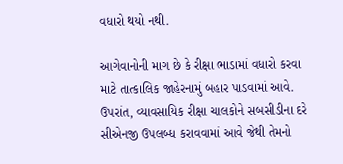વધારો થયો નથી.

આગેવાનોની માગ છે કે રીક્ષા ભાડામાં વધારો કરવા માટે તાત્કાલિક જાહેરનામું બહાર પાડવામાં આવે. ઉપરાંત, વ્યાવસાયિક રીક્ષા ચાલકોને સબસીડીના દરે સીએનજી ઉપલબ્ધ કરાવવામાં આવે જેથી તેમનો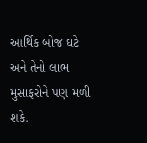આર્થિક બોજ ઘટે અને તેનો લાભ મુસાફરોને પણ મળી શકે.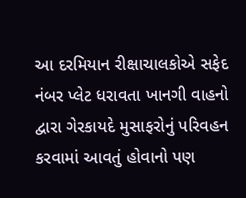આ દરમિયાન રીક્ષાચાલકોએ સફેદ નંબર પ્લેટ ધરાવતા ખાનગી વાહનો દ્વારા ગેરકાયદે મુસાફરોનું પરિવહન કરવામાં આવતું હોવાનો પણ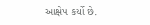આક્ષેપ કર્યો છે.